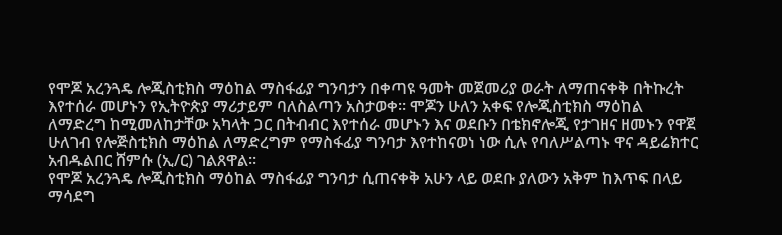የሞጆ አረንጓዴ ሎጂስቲክስ ማዕከል ማስፋፊያ ግንባታን በቀጣዩ ዓመት መጀመሪያ ወራት ለማጠናቀቅ በትኩረት እየተሰራ መሆኑን የኢትዮጵያ ማሪታይም ባለስልጣን አስታወቀ። ሞጆን ሁለን አቀፍ የሎጂስቲክስ ማዕከል ለማድረግ ከሚመለከታቸው አካላት ጋር በትብብር እየተሰራ መሆኑን እና ወደቡን በቴክኖሎጂ የታገዘና ዘመኑን የዋጀ ሁለገብ የሎጅስቲክስ ማዕከል ለማድረግም የማስፋፊያ ግንባታ እየተከናወነ ነው ሲሉ የባለሥልጣኑ ዋና ዳይሬክተር አብዱልበር ሸምሱ (ኢ/ር) ገልጸዋል፡፡
የሞጆ አረንጓዴ ሎጂስቲክስ ማዕከል ማስፋፊያ ግንባታ ሲጠናቀቅ አሁን ላይ ወደቡ ያለውን አቅም ከእጥፍ በላይ ማሳደግ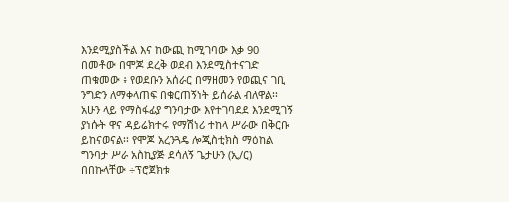እንደሚያስችል እና ከውጪ ከሚገባው እቃ 90 በመቶው በሞጆ ደረቅ ወደብ እንደሚስተናገድ ጠቁመው ፥ የወደቡን አሰራር በማዘመን የወጪና ገቢ ንግድን ለማቀላጠፍ በቁርጠኝነት ይሰራል ብለዋል፡፡አሁን ላይ የማስፋፊያ ግንባታው እየተገባደደ እንደሚገኝ ያነሱት ዋና ዳይሬክተሩ የማሽነሪ ተከላ ሥራው በቅርቡ ይከናወናል፡፡ የሞጆ አረንጓዴ ሎጂስቲክስ ማዕከል ግንባታ ሥራ አስኪያጅ ደሳለኝ ጌታሁን (ኢ/ር) በበኩላቸው ÷ፕሮጀክቱ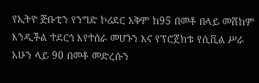የኢትዮ ጅቡቲን የንግድ ኮሪደር አቅም ከ95 በመቶ በላይ መሸከም እንዲችል ተደርጎ እየተሰራ መሆኑን እና የፕሮጀክቱ የሲቪል ሥራ አሁን ላይ 90 በመቶ መድረሱን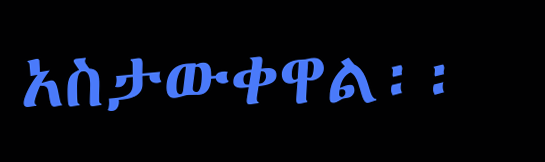አስታውቀዋል፡፡